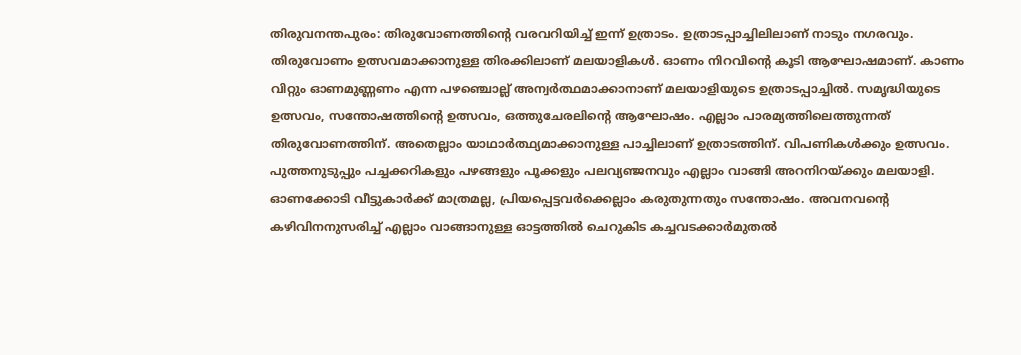തിരുവനന്തപുരം: തിരുവോണത്തിൻ്റെ വരവറിയിച്ച് ഇന്ന് ഉത്രാടം. ഉത്രാടപ്പാച്ചിലിലാണ് നാടും നഗരവും. തിരുവോണം ഉത്സവമാക്കാനുള്ള തിരക്കിലാണ് മലയാളികൾ. ഓണം നിറവിന്റെ കൂടി ആഘോഷമാണ്. കാണം വിറ്റും ഓണമുണ്ണണം എന്ന പഴഞ്ചൊല്ല് അന്വർത്ഥമാക്കാനാണ് മലയാളിയുടെ ഉത്രാടപ്പാച്ചിൽ. സമൃദ്ധിയുടെ ഉത്സവം, സന്തോഷത്തിന്റെ ഉത്സവം, ഒത്തുചേരലിന്റെ ആഘോഷം. എല്ലാം പാരമ്യത്തിലെത്തുന്നത് തിരുവോണത്തിന്. അതെല്ലാം യാഥാർത്ഥ്യമാക്കാനുള്ള പാച്ചിലാണ് ഉത്രാടത്തിന്. വിപണികൾക്കും ഉത്സവം. പുത്തനുടുപ്പും പച്ചക്കറികളും പഴങ്ങളും പൂക്കളും പലവ്യഞ്ജനവും എല്ലാം വാങ്ങി അറനിറയ്ക്കും മലയാളി.
ഓണക്കോടി വീട്ടുകാർക്ക് മാത്രമല്ല, പ്രിയപ്പെട്ടവർക്കെല്ലാം കരുതുന്നതും സന്തോഷം. അവനവന്റെ കഴിവിനനുസരിച്ച് എല്ലാം വാങ്ങാനുള്ള ഓട്ടത്തിൽ ചെറുകിട കച്ചവടക്കാർമുതൽ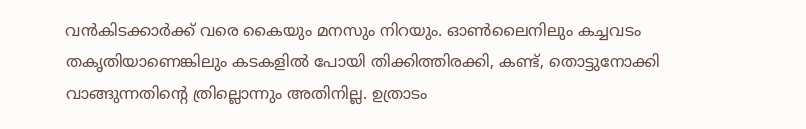വൻകിടക്കാർക്ക് വരെ കൈയും മനസും നിറയും. ഓൺലൈനിലും കച്ചവടം തകൃതിയാണെങ്കിലും കടകളിൽ പോയി തിക്കിത്തിരക്കി, കണ്ട്, തൊട്ടുനോക്കി വാങ്ങുന്നതിന്റെ ത്രില്ലൊന്നും അതിനില്ല. ഉത്രാടം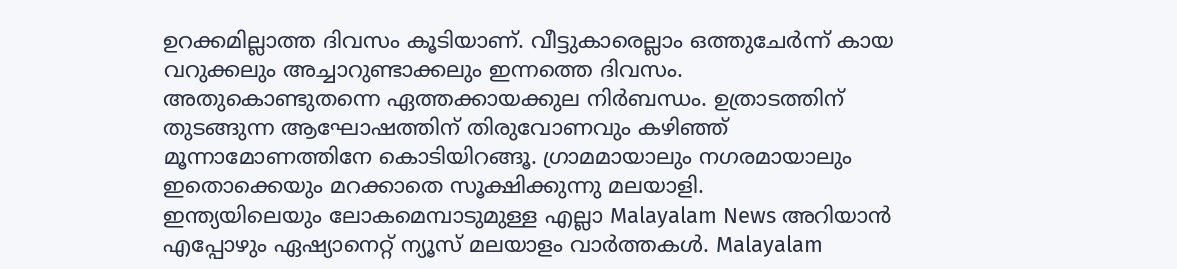ഉറക്കമില്ലാത്ത ദിവസം കൂടിയാണ്. വീട്ടുകാരെല്ലാം ഒത്തുചേർന്ന് കായ വറുക്കലും അച്ചാറുണ്ടാക്കലും ഇന്നത്തെ ദിവസം. അതുകൊണ്ടുതന്നെ ഏത്തക്കായക്കുല നിർബന്ധം. ഉത്രാടത്തിന് തുടങ്ങുന്ന ആഘോഷത്തിന് തിരുവോണവും കഴിഞ്ഞ് മൂന്നാമോണത്തിനേ കൊടിയിറങ്ങൂ. ഗ്രാമമായാലും നഗരമായാലും ഇതൊക്കെയും മറക്കാതെ സൂക്ഷിക്കുന്നു മലയാളി.
ഇന്ത്യയിലെയും ലോകമെമ്പാടുമുള്ള എല്ലാ Malayalam News അറിയാൻ എപ്പോഴും ഏഷ്യാനെറ്റ് ന്യൂസ് മലയാളം വാർത്തകൾ. Malayalam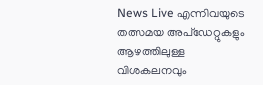News Live എന്നിവയുടെ തത്സമയ അപ്ഡേറ്റുകളും ആഴത്തിലുള്ള വിശകലനവും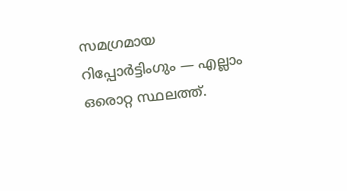സമഗ്രമായ റിപ്പോർട്ടിംഗും — എല്ലാം ഒരൊറ്റ സ്ഥലത്ത്.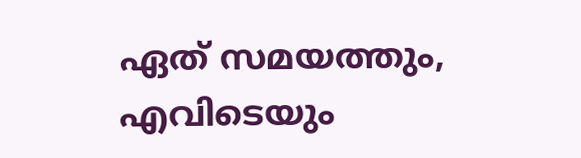ഏത് സമയത്തും, എവിടെയും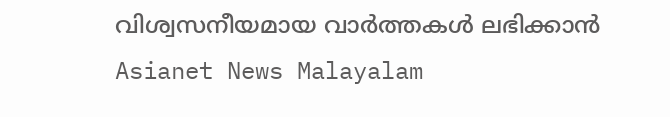വിശ്വസനീയമായ വാർത്തകൾ ലഭിക്കാൻ Asianet News Malayalam